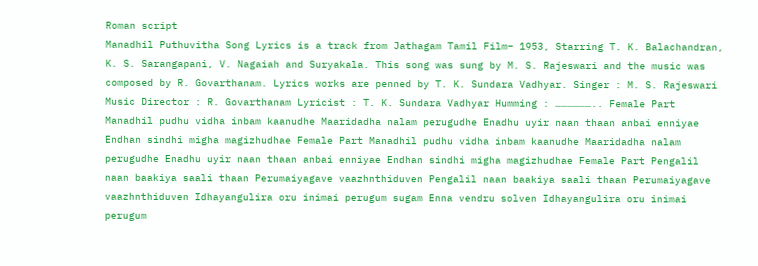Roman script
Manadhil Puthuvitha Song Lyrics is a track from Jathagam Tamil Film– 1953, Starring T. K. Balachandran, K. S. Sarangapani, V. Nagaiah and Suryakala. This song was sung by M. S. Rajeswari and the music was composed by R. Govarthanam. Lyrics works are penned by T. K. Sundara Vadhyar. Singer : M. S. Rajeswari Music Director : R. Govarthanam Lyricist : T. K. Sundara Vadhyar Humming : ……………….. Female Part Manadhil pudhu vidha inbam kaanudhe Maaridadha nalam perugudhe Enadhu uyir naan thaan anbai enniyae Endhan sindhi migha magizhudhae Female Part Manadhil pudhu vidha inbam kaanudhe Maaridadha nalam perugudhe Enadhu uyir naan thaan anbai enniyae Endhan sindhi migha magizhudhae Female Part Pengalil naan baakiya saali thaan Perumaiyagave vaazhnthiduven Pengalil naan baakiya saali thaan Perumaiyagave vaazhnthiduven Idhayangulira oru inimai perugum sugam Enna vendru solven Idhayangulira oru inimai perugum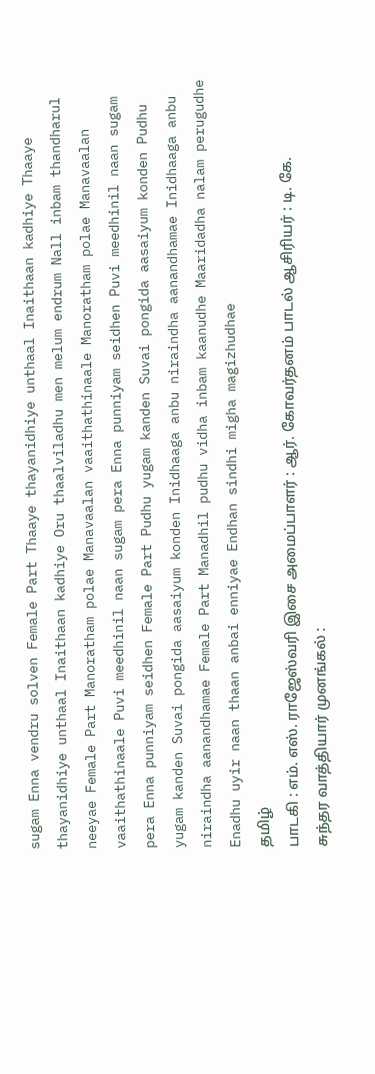sugam Enna vendru solven Female Part Thaaye thayanidhiye unthaal Inaithaan kadhiye Thaaye thayanidhiye unthaal Inaithaan kadhiye Oru thaalviladhu men melum endrum Nall inbam thandharul neeyae Female Part Manoratham polae Manavaalan vaaithathinaale Manoratham polae Manavaalan vaaithathinaale Puvi meedhinil naan sugam pera Enna punniyam seidhen Puvi meedhinil naan sugam pera Enna punniyam seidhen Female Part Pudhu yugam kanden Suvai pongida aasaiyum konden Pudhu yugam kanden Suvai pongida aasaiyum konden Inidhaaga anbu niraindha aanandhamae Inidhaaga anbu niraindha aanandhamae Female Part Manadhil pudhu vidha inbam kaanudhe Maaridadha nalam perugudhe Enadhu uyir naan thaan anbai enniyae Endhan sindhi migha magizhudhae
தமிழ்
பாடகி : எம். எஸ். ராஜேஸ்வரி இசை அமைப்பாளர் : ஆர். கோவர்தனம் பாடல் ஆசிரியர் : டி. கே. சுந்தர வாத்தியார் முனங்கல் :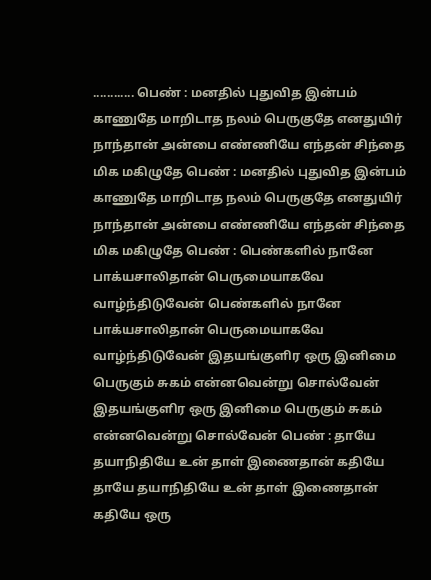............ பெண் : மனதில் புதுவித இன்பம் காணுதே மாறிடாத நலம் பெருகுதே எனதுயிர் நாந்தான் அன்பை எண்ணியே எந்தன் சிந்தை மிக மகிழுதே பெண் : மனதில் புதுவித இன்பம் காணுதே மாறிடாத நலம் பெருகுதே எனதுயிர் நாந்தான் அன்பை எண்ணியே எந்தன் சிந்தை மிக மகிழுதே பெண் : பெண்களில் நானே பாக்யசாலிதான் பெருமையாகவே வாழ்ந்திடுவேன் பெண்களில் நானே பாக்யசாலிதான் பெருமையாகவே வாழ்ந்திடுவேன் இதயங்குளிர ஒரு இனிமை பெருகும் சுகம் என்னவென்று சொல்வேன் இதயங்குளிர ஒரு இனிமை பெருகும் சுகம் என்னவென்று சொல்வேன் பெண் : தாயே தயாநிதியே உன் தாள் இணைதான் கதியே தாயே தயாநிதியே உன் தாள் இணைதான் கதியே ஒரு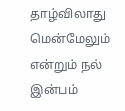தாழ்விலாது மென்மேலும் என்றும் நல் இன்பம்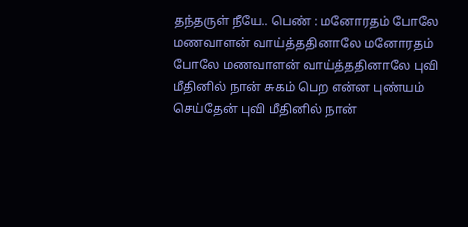தந்தருள் நீயே.. பெண் : மனோரதம் போலே மணவாளன் வாய்த்ததினாலே மனோரதம் போலே மணவாளன் வாய்த்ததினாலே புவி மீதினில் நான் சுகம் பெற என்ன புண்யம் செய்தேன் புவி மீதினில் நான்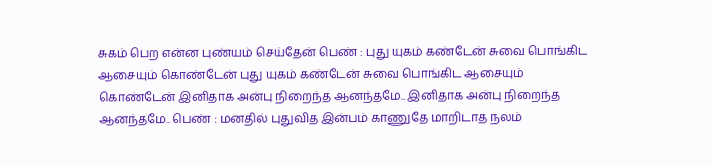சுகம் பெற என்ன புண்யம் செய்தேன் பெண் : புது யுகம் கண்டேன் சுவை பொங்கிட ஆசையும் கொண்டேன் புது யுகம் கண்டேன் சுவை பொங்கிட ஆசையும் கொண்டேன் இனிதாக அன்பு நிறைந்த ஆனந்தமே.. இனிதாக அன்பு நிறைந்த ஆனந்தமே.. பெண் : மனதில் புதுவித இன்பம் காணுதே மாறிடாத நலம்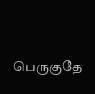பெருகுதே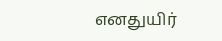எனதுயிர்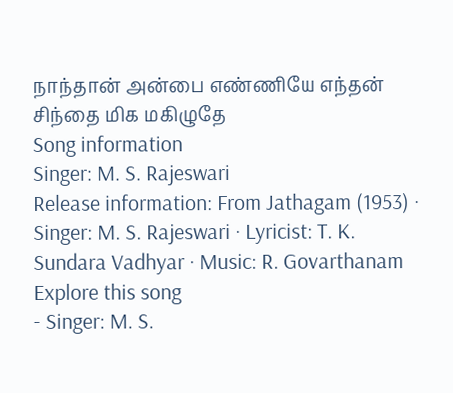நாந்தான் அன்பை எண்ணியே எந்தன் சிந்தை மிக மகிழுதே
Song information
Singer: M. S. Rajeswari
Release information: From Jathagam (1953) · Singer: M. S. Rajeswari · Lyricist: T. K. Sundara Vadhyar · Music: R. Govarthanam
Explore this song
- Singer: M. S.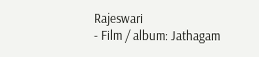Rajeswari
- Film / album: Jathagam